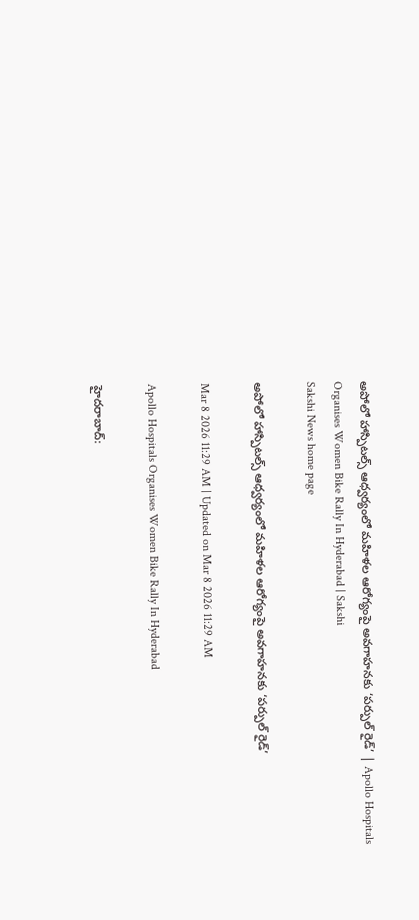అపోలో హాస్పిటల్స్ ఆధ్వర్యంలో మహిళల ఆరోగ్యంపై అవగాహనకు ‘పర్పుల్ రైడ్’ | Apollo Hospitals Organises Women Bike Rally In Hyderabad | Sakshi
Sakshi News home page

అపోలో హాస్పిటల్స్ ఆధ్వర్యంలో మహిళల ఆరోగ్యంపై అవగాహనకు ‘పర్పుల్ రైడ్’

Mar 8 2026 11:29 AM | Updated on Mar 8 2026 11:29 AM

Apollo Hospitals Organises Women Bike Rally In Hyderabad

హైదరాబాద్: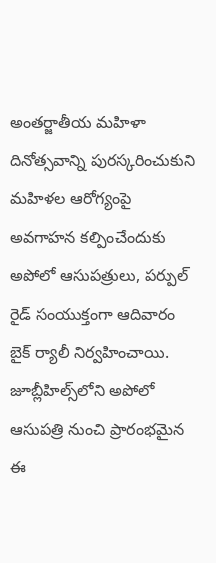అంతర్జాతీయ మహిళా దినోత్సవాన్ని పురస్కరించుకుని మహిళల ఆరోగ్యంపై అవగాహన కల్పించేందుకు అపోలో ఆసుపత్రులు, పర్పుల్ రైడ్ సంయుక్తంగా ఆదివారం బైక్ ర్యాలీ నిర్వహించాయి. జూబ్లీహిల్స్‌లోని అపోలో ఆసుపత్రి నుంచి ప్రారంభమైన ఈ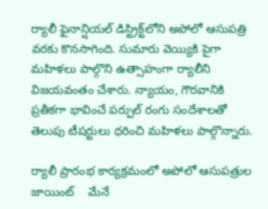ర్యాలీ ఫైనాన్షియల్ డిస్ట్రిక్ట్‌లోని అపోలో ఆసుపత్రి వరకు కొనసాగింది. సుమారు వెయ్యికి పైగా మహిళలు పాల్గొని ఉత్సాహంగా ర్యాలీని విజయవంతం చేశారు. న్యాయం, గౌరవానికి ప్రతీకగా భావించే పర్పుల్ రంగు సందేశాలతో తెలుపు టీషర్టులు ధరించి మహిళలు పాల్గొన్నారు.

ర్యాలీ ప్రారంభ కార్యక్రమంలో అపోలో ఆసుపత్రుల జాయింట్    మేనే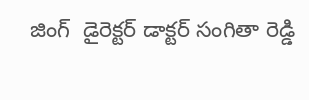జింగ్  డైరెక్టర్ డాక్టర్ సంగితా రెడ్డి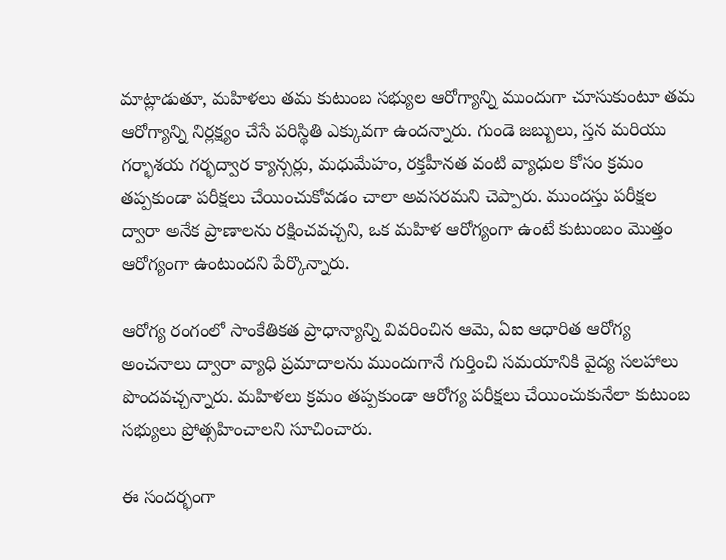మాట్లాడుతూ, మహిళలు తమ కుటుంబ సభ్యుల ఆరోగ్యాన్ని ముందుగా చూసుకుంటూ తమ ఆరోగ్యాన్ని నిర్లక్ష్యం చేసే పరిస్థితి ఎక్కువగా ఉందన్నారు. గుండె జబ్బులు, స్తన మరియు గర్భాశయ గర్భద్వార క్యాన్సర్లు, మధుమేహం, రక్తహీనత వంటి వ్యాధుల కోసం క్రమం తప్పకుండా పరీక్షలు చేయించుకోవడం చాలా అవసరమని చెప్పారు. ముందస్తు పరీక్షల ద్వారా అనేక ప్రాణాలను రక్షించవచ్చని, ఒక మహిళ ఆరోగ్యంగా ఉంటే కుటుంబం మొత్తం ఆరోగ్యంగా ఉంటుందని పేర్కొన్నారు.

ఆరోగ్య రంగంలో సాంకేతికత ప్రాధాన్యాన్ని వివరించిన ఆమె, ఏఐ ఆధారిత ఆరోగ్య అంచనాలు ద్వారా వ్యాధి ప్రమాదాలను ముందుగానే గుర్తించి సమయానికి వైద్య సలహాలు పొందవచ్చన్నారు. మహిళలు క్రమం తప్పకుండా ఆరోగ్య పరీక్షలు చేయించుకునేలా కుటుంబ సభ్యులు ప్రోత్సహించాలని సూచించారు.

ఈ సందర్భంగా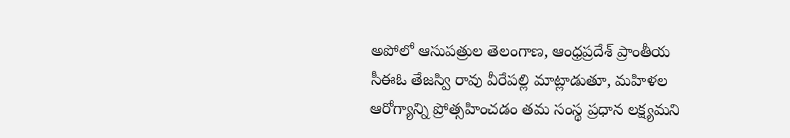అపోలో ఆసుపత్రుల తెలంగాణ, ఆంధ్రప్రదేశ్ ప్రాంతీయ సీఈఓ తేజస్వి రావు వీరేపల్లి మాట్లాడుతూ, మహిళల ఆరోగ్యాన్ని ప్రోత్సహించడం తమ సంస్థ ప్రధాన లక్ష్యమని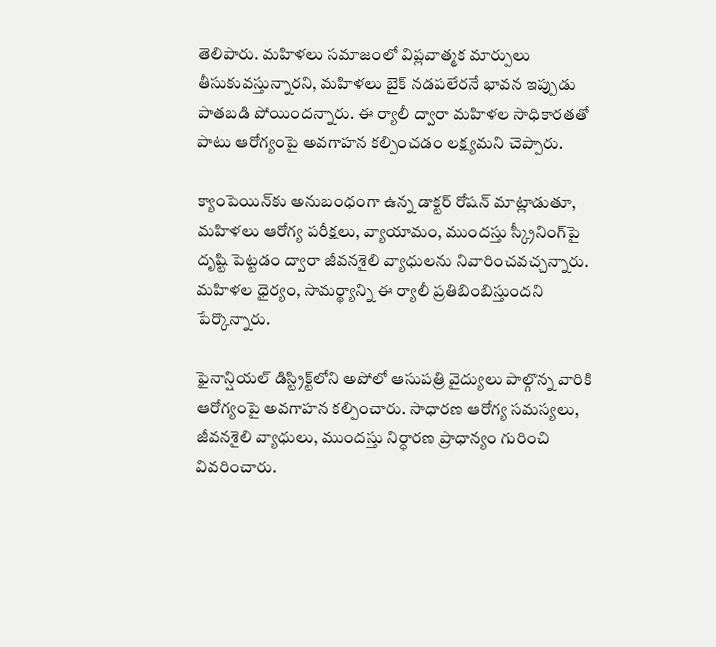తెలిపారు. మహిళలు సమాజంలో విప్లవాత్మక మార్పులు తీసుకువస్తున్నారని, మహిళలు బైక్ నడపలేరనే భావన ఇప్పుడు పాతబడి పోయిందన్నారు. ఈ ర్యాలీ ద్వారా మహిళల సాధికారతతో పాటు ఆరోగ్యంపై అవగాహన కల్పించడం లక్ష్యమని చెప్పారు.

క్యాంపెయిన్‌కు అనుబంధంగా ఉన్న డాక్టర్ రోషన్ మాట్లాడుతూ, మహిళలు ఆరోగ్య పరీక్షలు, వ్యాయామం, ముందస్తు స్క్రీనింగ్‌పై దృష్టి పెట్టడం ద్వారా జీవనశైలి వ్యాధులను నివారించవచ్చన్నారు. మహిళల ధైర్యం, సామర్థ్యాన్ని ఈ ర్యాలీ ప్రతిబింబిస్తుందని పేర్కొన్నారు.

ఫైనాన్షియల్ డిస్ట్రిక్ట్‌లోని అపోలో ఆసుపత్రి వైద్యులు పాల్గొన్న వారికి ఆరోగ్యంపై అవగాహన కల్పించారు. సాధారణ ఆరోగ్య సమస్యలు, జీవనశైలి వ్యాధులు, ముందస్తు నిర్ధారణ ప్రాధాన్యం గురించి వివరించారు.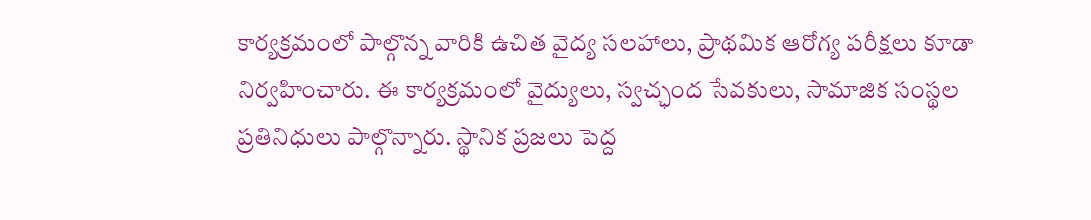కార్యక్రమంలో పాల్గొన్న వారికి ఉచిత వైద్య సలహాలు, ప్రాథమిక ఆరోగ్య పరీక్షలు కూడా నిర్వహించారు. ఈ కార్యక్రమంలో వైద్యులు, స్వచ్ఛంద సేవకులు, సామాజిక సంస్థల ప్రతినిధులు పాల్గొన్నారు. స్థానిక ప్రజలు పెద్ద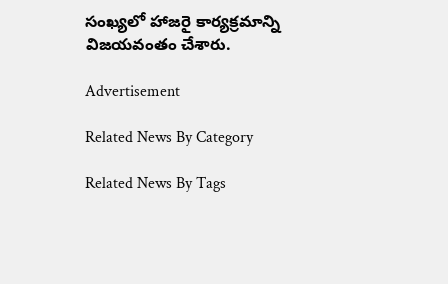సంఖ్యలో హాజరై కార్యక్రమాన్ని విజయవంతం చేశారు.

Advertisement

Related News By Category

Related News By Tags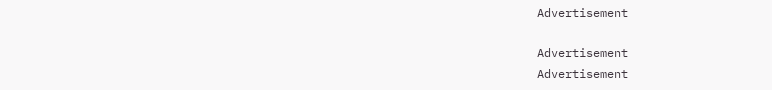Advertisement

Advertisement
Advertisement